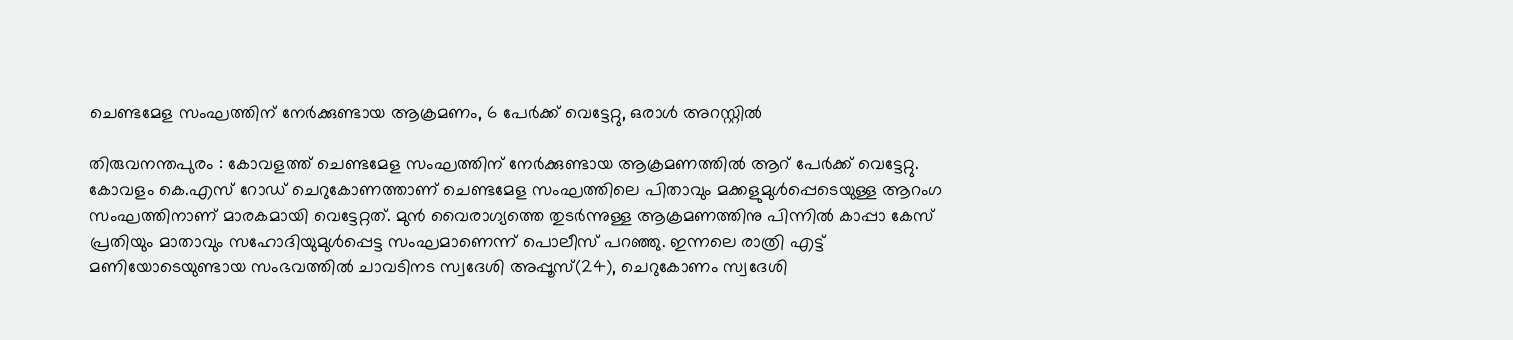ചെണ്ടമേള സംഘത്തിന് നേർക്കുണ്ടായ ആക്രമണം, 6 പേർക്ക് വെട്ടേറ്റു, ഒരാൾ അറസ്റ്റിൽ

തിരുവനന്തപുരം : കോവളത്ത് ചെണ്ടമേള സംഘത്തിന് നേർക്കുണ്ടായ ആക്രമണത്തിൽ ആറ് പേർക്ക് വെട്ടേറ്റു. കോവളം കെ.എസ് റോഡ് ചെറുകോണത്താണ് ചെണ്ടമേള സംഘത്തിലെ പിതാവും മക്കളുമുൾപ്പെടെയുള്ള ആറംഗ സംഘത്തിനാണ് മാരകമായി വെട്ടേറ്റത്. മുൻ വൈരാഗ്യത്തെ തുടർന്നുള്ള ആക്രമണത്തിനു പിന്നിൽ കാപ്പാ കേസ് പ്രതിയും മാതാവും സഹോദിയുമുൾപ്പെട്ട സംഘമാണെന്ന് പൊലീസ് പറഞ്ഞു. ഇന്നലെ രാത്രി എട്ട് മണിയോടെയുണ്ടായ സംഭവത്തിൽ ചാവടിനട സ്വദേശി അപ്പൂസ്(24), ചെറുകോണം സ്വദേശി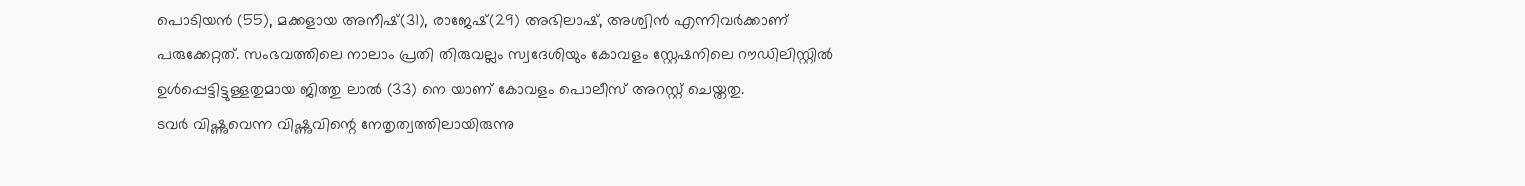പൊടിയൻ (55), മക്കളായ അനീഷ്(31), രാജേഷ്(29) അഭിലാഷ്, അശ്വിൻ എന്നിവർക്കാണ് പരുക്കേറ്റത്. സംഭവത്തിലെ നാലാം പ്രതി തിരുവല്ലം സ്വദേശിയും കോവളം സ്റ്റേഷനിലെ റൗഡിലിസ്റ്റിൽ ഉൾപ്പെട്ടിട്ടുള്ളതുമായ ജിത്തു ലാൽ (33) നെ യാണ് കോവളം പൊലീസ് അറസ്റ്റ് ചെയ്തതു.
ടവർ വിഷ്ണുവെന്ന വിഷ്ണുവിന്റെ നേതൃത്വത്തിലായിരുന്നു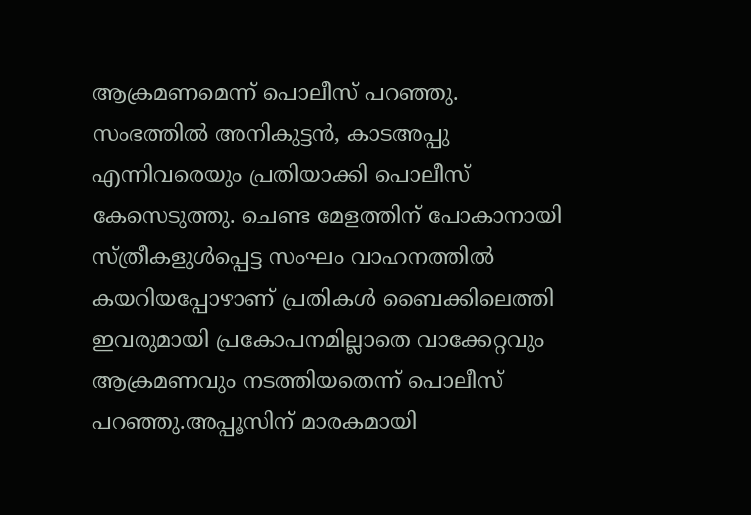ആക്രമണമെന്ന് പൊലീസ് പറഞ്ഞു. സംഭത്തിൽ അനികുട്ടൻ, കാടഅപ്പു എന്നിവരെയും പ്രതിയാക്കി പൊലീസ് കേസെടുത്തു. ചെണ്ട മേളത്തിന് പോകാനായി സ്ത്രീകളുൾപ്പെട്ട സംഘം വാഹനത്തിൽ കയറിയപ്പോഴാണ് പ്രതികൾ ബൈക്കിലെത്തി ഇവരുമായി പ്രകോപനമില്ലാതെ വാക്കേറ്റവും ആക്രമണവും നടത്തിയതെന്ന് പൊലീസ് പറഞ്ഞു.അപ്പൂസിന് മാരകമായി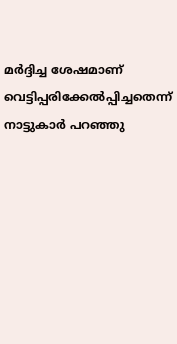മർദ്ദിച്ച ശേഷമാണ് വെട്ടിപ്പരിക്കേൽപ്പിച്ചതെന്ന് നാട്ടുകാർ പറഞ്ഞു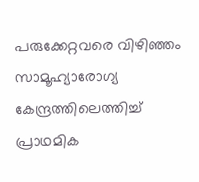പരുക്കേറ്റവരെ വിഴിഞ്ഞം സാമൂഹ്യാരോഗ്യ കേന്ദ്രത്തിലെത്തിച്ച് പ്രാഥമിക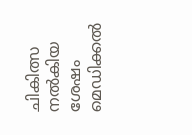ചികിത്സ നൽകിയ ശേഷം മെഡിക്കൽ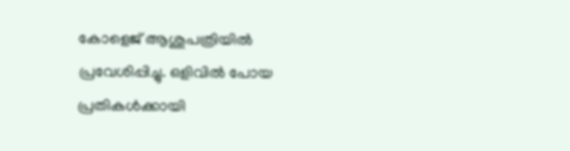കോളെജ് ആശുപത്രിയിൽ പ്രവേശിപ്പിച്ചു. ഒളിവിൽ പോയ പ്രതികൾക്കായി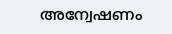അന്വേഷണം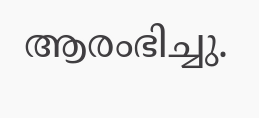ആരംഭിച്ചു.